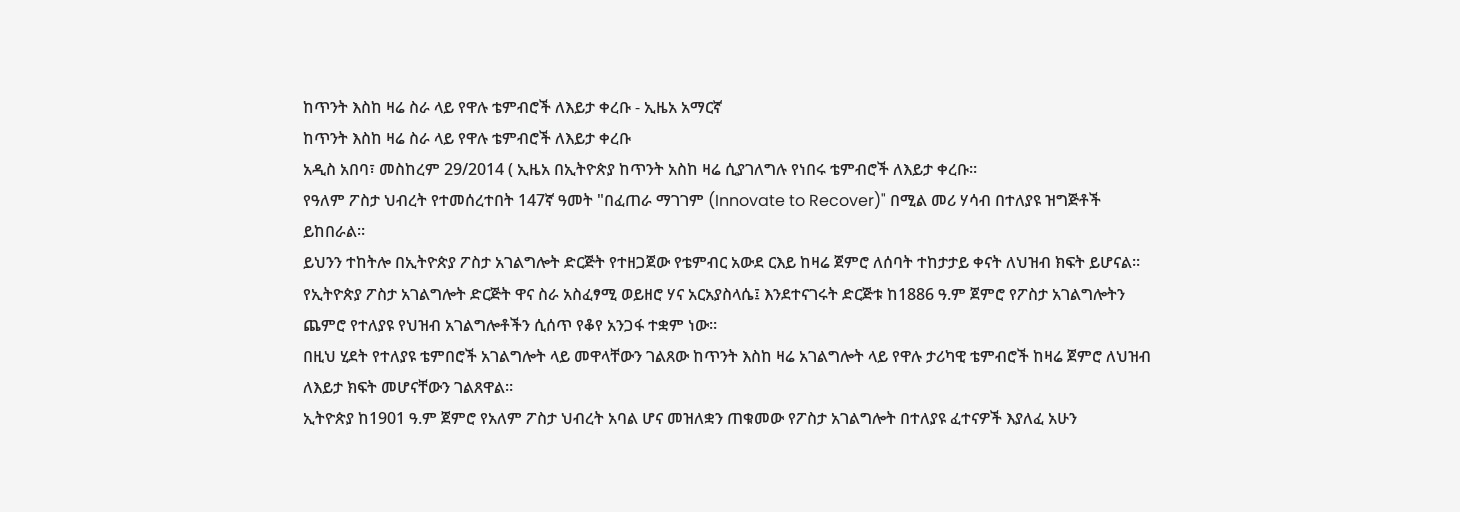ከጥንት እስከ ዛሬ ስራ ላይ የዋሉ ቴምብሮች ለእይታ ቀረቡ - ኢዜአ አማርኛ
ከጥንት እስከ ዛሬ ስራ ላይ የዋሉ ቴምብሮች ለእይታ ቀረቡ
አዲስ አበባ፣ መስከረም 29/2014 ( ኢዜአ በኢትዮጵያ ከጥንት አስከ ዛሬ ሲያገለግሉ የነበሩ ቴምብሮች ለእይታ ቀረቡ።
የዓለም ፖስታ ህብረት የተመሰረተበት 147ኛ ዓመት "በፈጠራ ማገገም (Innovate to Recover)" በሚል መሪ ሃሳብ በተለያዩ ዝግጅቶች ይከበራል።
ይህንን ተከትሎ በኢትዮጵያ ፖስታ አገልግሎት ድርጅት የተዘጋጀው የቴምብር አውደ ርእይ ከዛሬ ጀምሮ ለሰባት ተከታታይ ቀናት ለህዝብ ክፍት ይሆናል።
የኢትዮጵያ ፖስታ አገልግሎት ድርጅት ዋና ስራ አስፈፃሚ ወይዘሮ ሃና አርአያስላሴ፤ እንደተናገሩት ድርጅቱ ከ1886 ዓ.ም ጀምሮ የፖስታ አገልግሎትን ጨምሮ የተለያዩ የህዝብ አገልግሎቶችን ሲሰጥ የቆየ አንጋፋ ተቋም ነው።
በዚህ ሂደት የተለያዩ ቴምበሮች አገልግሎት ላይ መዋላቸውን ገልጸው ከጥንት እስከ ዛሬ አገልግሎት ላይ የዋሉ ታሪካዊ ቴምብሮች ከዛሬ ጀምሮ ለህዝብ ለእይታ ክፍት መሆናቸውን ገልጸዋል።
ኢትዮጵያ ከ1901 ዓ.ም ጀምሮ የአለም ፖስታ ህብረት አባል ሆና መዝለቋን ጠቁመው የፖስታ አገልግሎት በተለያዩ ፈተናዎች እያለፈ አሁን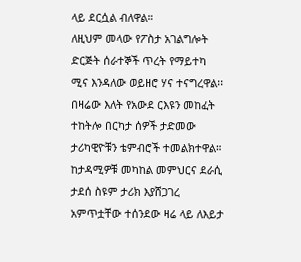ላይ ደርሷል ብለዋል።
ለዚህም መላው የፖስታ አገልግሎት ድርጅት ሰራተኞች ጥረት የማይተካ ሚና እንዳለው ወይዘሮ ሃና ተናግረዋል፡፡
በዛሬው እለት የአውደ ርእዩን መከፈት ተከትሎ በርካታ ሰዎች ታድመው ታሪካዊዮቹን ቴምብሮች ተመልክተዋል።
ከታዳሚዎቹ መካከል መምህርና ደራሲ ታደሰ ስዩም ታሪክ እያሸጋገረ አምጥቷቸው ተሰንደው ዛሬ ላይ ለእይታ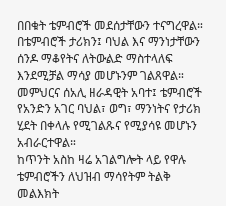በበቁት ቴምብሮች መደሰታቸውን ተናግረዋል።
በቴምብሮች ታሪክን፤ ባህል እና ማንነታቸውን ሰንዶ ማቆየትና ለትውልድ ማስተላለፍ እንደሚቻል ማሳያ መሆኑንም ገልጸዋል።
መምህርና ሰአሊ ዘራዳዊት አባተ፤ ቴምብሮች የአንድን አገር ባህል፣ ወግ፣ ማንነትና የታሪክ ሂደት በቀላሉ የሚገልጹና የሚያሳዩ መሆኑን አብራርተዋል።
ከጥንት አስከ ዛሬ አገልግሎት ላይ የዋሉ ቴምብሮችን ለህዝብ ማሳየትም ትልቅ መልእክት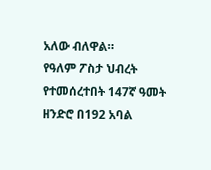አለው ብለዋል።
የዓለም ፖስታ ህብረት የተመሰረተበት 147ኛ ዓመት ዘንድሮ በ192 አባል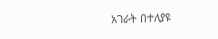አገራት በተለያዩ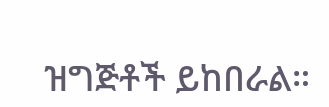ዝግጅቶች ይከበራል።